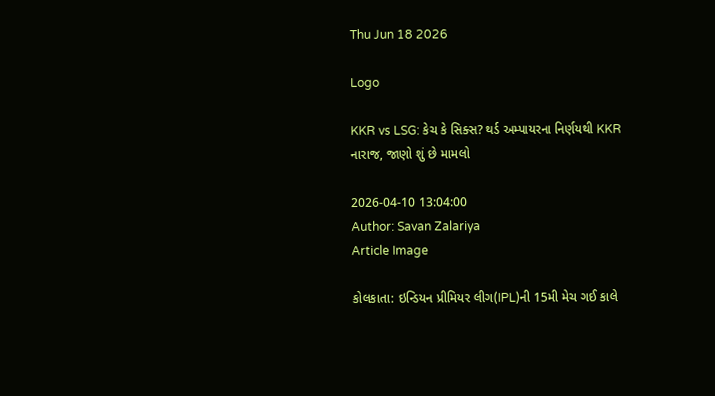Thu Jun 18 2026

Logo

KKR vs LSG: કેચ કે સિક્સ? થર્ડ અમ્પાયરના નિર્ણયથી KKR નારાજ, જાણો શું છે મામલો

2026-04-10 13:04:00
Author: Savan Zalariya
Article Image

કોલકાતા: ઇન્ડિયન પ્રીમિયર લીગ(IPL)ની 15મી મેચ ગઈ કાલે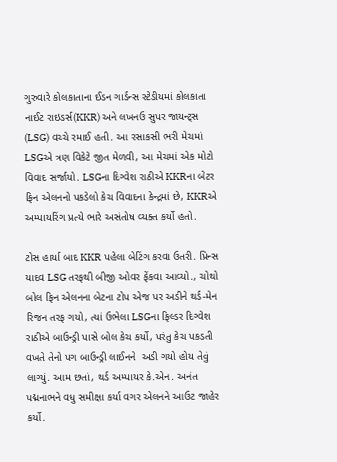ગુરુવારે કોલકાતાના ઈડન ગાર્ડન્સ સ્ટેડીયમાં કોલકાતા નાઈટ રાઇડર્સ(KKR) અને લખનઉ સુપર જાયન્ટ્સ (LSG) વચ્ચે રમાઈ હતી. આ રસાકસી ભરી મેચમાં LSGએ ત્રણ વિકેટે જીત મેળવી, આ મેચમાં એક મોટો વિવાદ સર્જાયો. LSGના દિગ્વેશ રાઠીએ KKRના બેટર ફિન એલનનો પકડેલો કેચ વિવાદના કેન્દ્રમાં છે, KKRએ અમ્પાયરિંગ પ્રત્યે ભારે અસંતોષ વ્યક્ત કર્યો હતો.

ટોસ હાર્યા બાદ KKR પહેલા બેટિંગ કરવા ઉતરી. પ્રિન્સ યાદવ LSG તરફથી બીજી ઓવર ફેંકવા આવ્યો., ચોથો બોલ ફિન એલનના બેટના ટોપ એજ પર અડીને થર્ડ-મેન રિજન તરફ ગયો, ત્યાં ઉભેલા LSGના ફિલ્ડર દિગ્વેશ રાઠીએ બાઉન્ડ્રી પાસે બોલ કેચ કર્યો, પરંતુ કેચ પકડતી વખતે તેનો પગ બાઉન્ડ્રી લાઈનને  અડી ગયો હોય તેવું લાગ્યું. આમ છતાં, થર્ડ અમ્પાયર કે.એન. અનંત પદ્મનાભને વધુ સમીક્ષા કર્યા વગર એલનને આઉટ જાહેર કર્યો.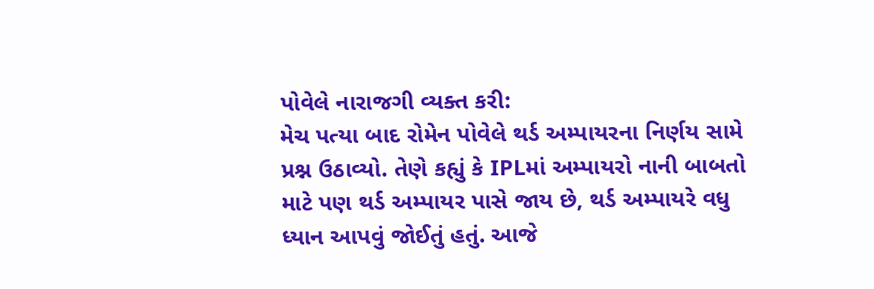પોવેલે નારાજગી વ્યક્ત કરી:
મેચ પત્યા બાદ રોમેન પોવેલે થર્ડ અમ્પાયરના નિર્ણય સામે પ્રશ્ન ઉઠાવ્યો. તેણે કહ્યું કે IPLમાં અમ્પાયરો નાની બાબતો માટે પણ થર્ડ અમ્પાયર પાસે જાય છે, થર્ડ અમ્પાયરે વધુ ધ્યાન આપવું જોઈતું હતું. આજે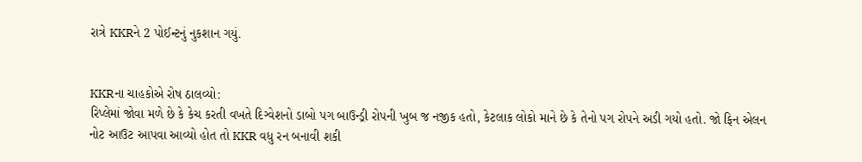રાત્રે KKRને 2 પોઈન્ટનું નુકશાન ગયું.


KKRના ચાહકોએ રોષ ઠાલવ્યો:
રિપ્લેમાં જોવા મળે છે કે કેચ કરતી વખતે દિગ્વેશનો ડાબો પગ બાઉન્ડ્રી રોપની ખુબ જ નજીક હતો, કેટલાક લોકો માને છે કે તેનો પગ રોપને અડી ગયો હતો. જો ફિન એલન નોટ આઉટ આપવા આવ્યો હોત તો KKR વધુ રન બનાવી શકી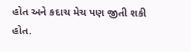હોત અને કદાચ મેચ પણ જીતી શકી હોત.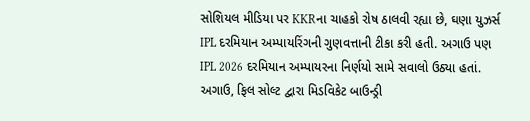સોશિયલ મીડિયા પર KKRના ચાહકો રોષ ઠાલવી રહ્યા છે, ઘણા યુઝર્સ IPL દરમિયાન અમ્પાયરિંગની ગુણવત્તાની ટીકા કરી હતી. અગાઉ પણ IPL 2026 દરમિયાન અમ્પાયરના નિર્ણયો સામે સવાલો ઉઠ્યા હતાં. અગાઉ, ફિલ સોલ્ટ દ્વારા મિડવિકેટ બાઉન્ડ્રી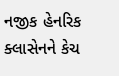નજીક હેનરિક ક્લાસેનને કેચ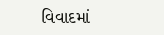વિવાદમાં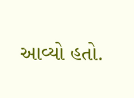આવ્યો હતો.